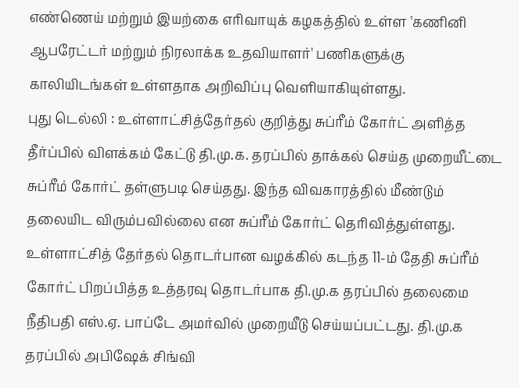எண்ணெய் மற்றும் இயற்கை எரிவாயுக் கழகத்தில் உள்ள 'கணினி ஆபரேட்டர் மற்றும் நிரலாக்க உதவியாளர்' பணிகளுக்கு காலியிடங்கள் உள்ளதாக அறிவிப்பு வெளியாகியுள்ளது.
புது டெல்லி : உள்ளாட்சித்தேர்தல் குறித்து சுப்ரீம் கோர்ட் அளித்த தீர்ப்பில் விளக்கம் கேட்டு தி.மு.க. தரப்பில் தாக்கல் செய்த முறையீட்டை சுப்ரீம் கோர்ட் தள்ளுபடி செய்தது. இந்த விவகாரத்தில் மீண்டும் தலையிட விரும்பவில்லை என சுப்ரீம் கோர்ட் தெரிவித்துள்ளது.
உள்ளாட்சித் தேர்தல் தொடர்பான வழக்கில் கடந்த 11-ம் தேதி சுப்ரீம் கோர்ட் பிறப்பித்த உத்தரவு தொடர்பாக தி.மு.க தரப்பில் தலைமை நீதிபதி எஸ்.ஏ. பாப்டே அமர்வில் முறையீடு செய்யப்பட்டது. தி.மு.க தரப்பில் அபிஷேக் சிங்வி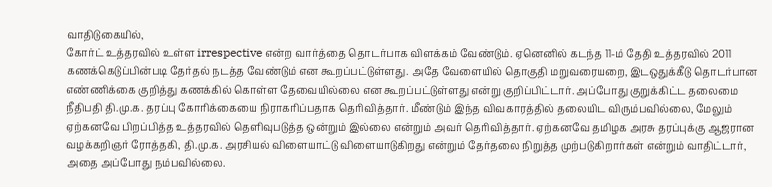வாதிடுகையில்,
கோர்ட் உத்தரவில் உள்ள irrespective என்ற வார்த்தை தொடர்பாக விளக்கம் வேண்டும். ஏனெனில் கடந்த 11-ம் தேதி உத்தரவில் 2011 கணக்கெடுப்பின்படி தேர்தல் நடத்த வேண்டும் என கூறப்பட்டுள்ளது. அதே வேளையில் தொகுதி மறுவரையறை, இடஒதுக்கீடு தொடர்பான எண்ணிக்கை குறித்து கணக்கில் கொள்ள தேவையில்லை என கூறப்பட்டுள்ளது என்று குறிப்பிட்டார். அப்போது குறுக்கிட்ட தலைமை நீதிபதி தி.மு.க. தரப்பு கோரிக்கையை நிராகரிப்பதாக தெரிவித்தார். மீண்டும் இந்த விவகாரத்தில் தலையிட விரும்பவில்லை, மேலும் ஏற்கனவே பிறப்பித்த உத்தரவில் தெளிவுபடுத்த ஒன்றும் இல்லை என்றும் அவர் தெரிவித்தார். ஏற்கனவே தமிழக அரசு தரப்புக்கு ஆஜரான வழக்கறிஞர் ரோத்தகி, தி.மு.க. அரசியல் விளையாட்டு விளையாடுகிறது என்றும் தேர்தலை நிறுத்த முற்படுகிறார்கள் என்றும் வாதிட்டார், அதை அப்போது நம்பவில்லை.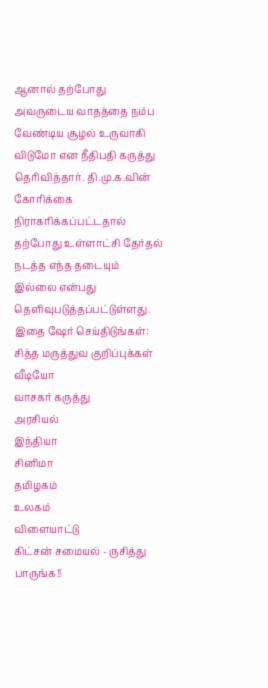ஆனால் தற்போது அவருடைய வாதத்தை நம்ப வேண்டிய சூழல் உருவாகி விடுமோ என நீதிபதி கருத்து தெரிவித்தார். தி.மு.க.வின் கோரிக்கை நிராகரிக்கப்பட்டதால் தற்போது உள்ளாட்சி தேர்தல் நடத்த எந்த தடையும் இல்லை என்பது தெளிவுபடுத்தப்பட்டுள்ளது.
இதை ஷேர் செய்திடுங்கள்:
சித்த மருத்துவ குறிப்புக்கள்
வீடியோ
வாசகர் கருத்து
அரசியல்
இந்தியா
சினிமா
தமிழகம்
உலகம்
விளையாட்டு
கிட்சன் சமையல் - ருசித்து பாருங்க!!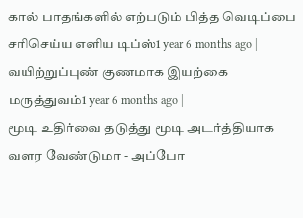கால் பாதங்களில் எற்படும் பித்த வெடிப்பை சரிசெய்ய எளிய டிப்ஸ்1 year 6 months ago |
வயிற்றுப்புண் குணமாக இயற்கை மருத்துவம்1 year 6 months ago |
மூடி உதிர்வை தடுத்து மூடி அடர்த்தியாக வளர வேண்டுமா - அப்போ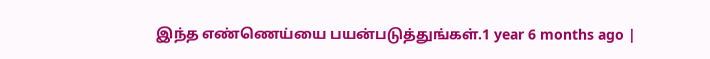இந்த எண்ணெய்யை பயன்படுத்துங்கள்.1 year 6 months ago |